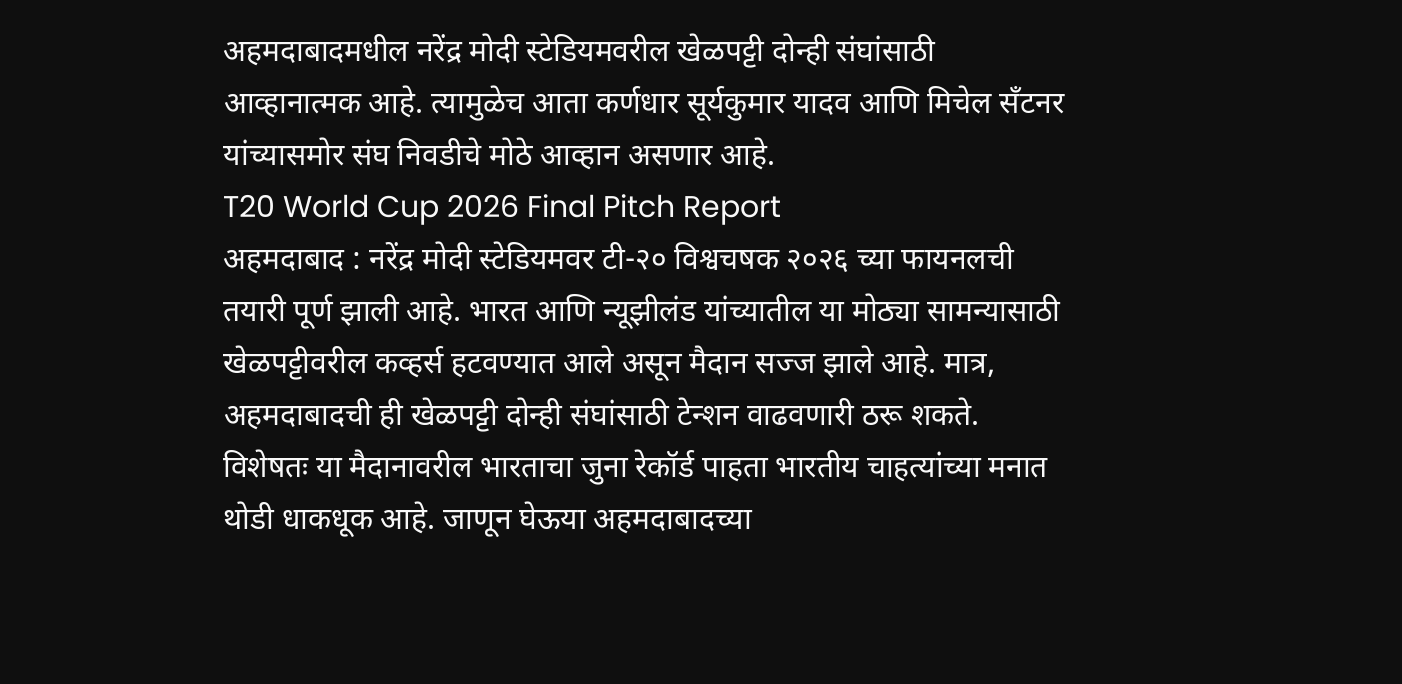अहमदाबादमधील नरेंद्र मोदी स्टेडियमवरील खेळपट्टी दोन्ही संघांसाठी आव्हानात्मक आहे. त्यामुळेच आता कर्णधार सूर्यकुमार यादव आणि मिचेल सँटनर यांच्यासमोर संघ निवडीचे मोठे आव्हान असणार आहे.
T20 World Cup 2026 Final Pitch Report
अहमदाबाद : नरेंद्र मोदी स्टेडियमवर टी-२० विश्वचषक २०२६ च्या फायनलची तयारी पूर्ण झाली आहे. भारत आणि न्यूझीलंड यांच्यातील या मोठ्या सामन्यासाठी खेळपट्टीवरील कव्हर्स हटवण्यात आले असून मैदान सज्ज झाले आहे. मात्र, अहमदाबादची ही खेळपट्टी दोन्ही संघांसाठी टेन्शन वाढवणारी ठरू शकते. विशेषतः या मैदानावरील भारताचा जुना रेकॉर्ड पाहता भारतीय चाहत्यांच्या मनात थोडी धाकधूक आहे. जाणून घेऊया अहमदाबादच्या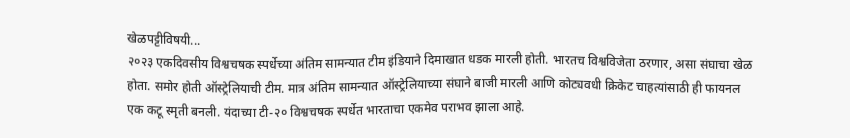खेळपट्टीविषयी...
२०२३ एकदिवसीय विश्वचषक स्पर्धेच्या अंतिम सामन्यात टीम इंडियाने दिमाखात धडक मारली होती. भारतच विश्वविजेता ठरणार, असा संघाचा खेळ होता. समोर होती ऑस्ट्रेलियाची टीम. मात्र अंतिम सामन्यात ऑस्ट्रेलियाच्या संघाने बाजी मारली आणि कोट्यवधी क्रिकेट चाहत्यांसाठी ही फायनल एक कटू स्मृती बनली. यंदाच्या टी-२० विश्वचषक स्पर्धेत भारताचा एकमेव पराभव झाला आहे.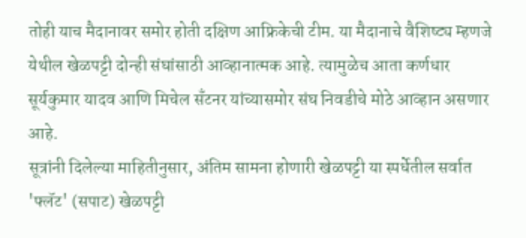तोही याच मैदानावर समोर होती दक्षिण आफ्रिकेची टीम. या मैदानाचे वैशिष्ट्य म्हणजे येथील खेळपट्टी दोन्ही संघांसाठी आव्हानात्मक आहे. त्यामुळेच आता कर्णधार सूर्यकुमार यादव आणि मिचेल सँटनर यांच्यासमोर संघ निवडीचे मोठे आव्हान असणार आहे.
सूत्रांनी दिलेल्या माहितीनुसार, अंतिम सामना होणारी खेळपट्टी या स्पर्धेतील सर्वात 'फ्लॅट' (सपाट) खेळपट्टी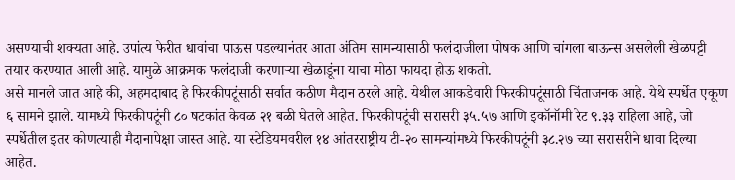असण्याची शक्यता आहे. उपांत्य फेरीत धावांचा पाऊस पडल्यानंतर आता अंतिम सामन्यासाठी फलंदाजीला पोषक आणि चांगला बाऊन्स असलेली खेळपट्टी तयार करण्यात आली आहे. यामुळे आक्रमक फलंदाजी करणाऱ्या खेळाडूंना याचा मोठा फायदा होऊ शकतो.
असे मानले जात आहे की, अहमदाबाद हे फिरकीपटूंसाठी सर्वात कठीण मैदान ठरले आहे. येथील आकडेवारी फिरकीपटूंसाठी चिंताजनक आहे. येथे स्पर्धेत एकूण ६ सामने झाले. यामध्ये फिरकीपटूंनी ८० षटकांत केवळ २१ बळी घेतले आहेत. फिरकीपटूंची सरासरी ३५.५७ आणि इकॉनॉमी रेट ९.३३ राहिला आहे, जो स्पर्धेतील इतर कोणत्याही मैदानापेक्षा जास्त आहे. या स्टेडियमवरील १४ आंतरराष्ट्रीय टी-२० सामन्यांमध्ये फिरकीपटूंनी ३८.२७ च्या सरासरीने धावा दिल्या आहेत.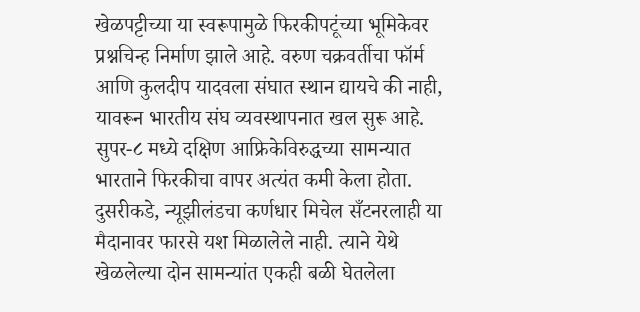खेळपट्टीच्या या स्वरूपामुळे फिरकीपटूंच्या भूमिकेवर प्रश्नचिन्ह निर्माण झाले आहे. वरुण चक्रवर्तीचा फॉर्म आणि कुलदीप यादवला संघात स्थान द्यायचे की नाही, यावरून भारतीय संघ व्यवस्थापनात खल सुरू आहे. सुपर-८ मध्ये दक्षिण आफ्रिकेविरुद्धच्या सामन्यात भारताने फिरकीचा वापर अत्यंत कमी केला होता. दुसरीकडे, न्यूझीलंडचा कर्णधार मिचेल सँटनरलाही या मैदानावर फारसे यश मिळालेले नाही. त्याने येथे खेळलेल्या दोन सामन्यांत एकही बळी घेतलेला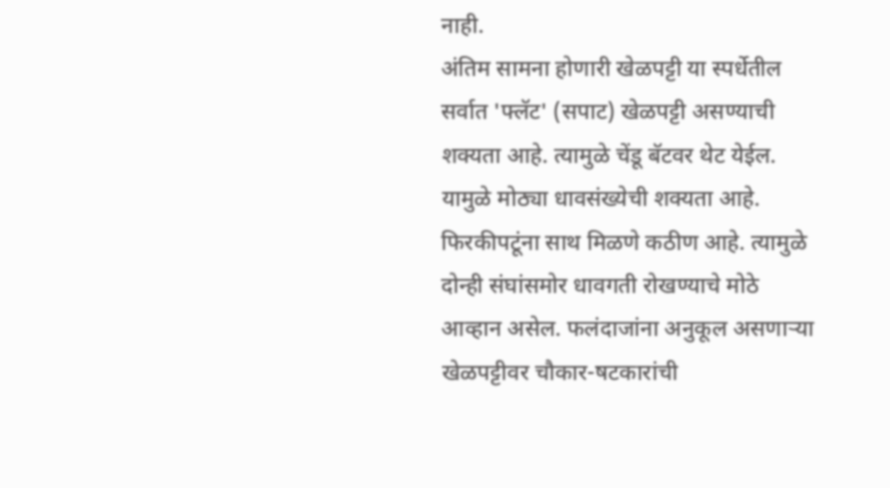नाही.
अंतिम सामना होणारी खेळपट्टी या स्पर्धेतील सर्वात 'फ्लॅट' (सपाट) खेळपट्टी असण्याची शक्यता आहे. त्यामुळे चेंडू बॅटवर थेट येईल. यामुळे मोठ्या धावसंख्येची शक्यता आहे. फिरकीपटूंना साथ मिळणे कठीण आहे. त्यामुळे दोन्ही संघांसमोर धावगती रोखण्याचे मोठे आव्हान असेल. फलंदाजांना अनुकूल असणाऱ्या खेळपट्टीवर चौकार-षटकारांची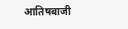आतिषबाजी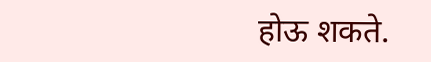होऊ शकते.